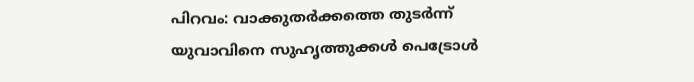പിറവം: വാക്കുതർക്കത്തെ തുടർന്ന് യുവാവിനെ സുഹൃത്തുക്കൾ പെട്രോൾ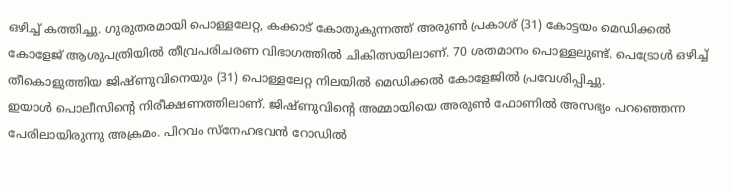ഒഴിച്ച് കത്തിച്ചു. ഗുരുതരമായി പൊള്ളലേറ്റ, കക്കാട് കോതുകുന്നത്ത് അരുൺ പ്രകാശ് (31) കോട്ടയം മെഡിക്കൽ കോളേജ് ആശുപത്രിയിൽ തീവ്രപരിചരണ വിഭാഗത്തിൽ ചികിത്സയിലാണ്. 70 ശതമാനം പൊള്ളലുണ്ട്. പെട്രോൾ ഒഴിച്ച് തീകൊളുത്തിയ ജിഷ്ണുവിനെയും (31) പൊള്ളലേറ്റ നിലയിൽ മെഡിക്കൽ കോളേജിൽ പ്രവേശിപ്പിച്ചു.
ഇയാൾ പൊലീസിന്റെ നിരീക്ഷണത്തിലാണ്. ജിഷ്ണുവിന്റെ അമ്മായിയെ അരുൺ ഫോണിൽ അസഭ്യം പറഞ്ഞെന്ന പേരിലായിരുന്നു അക്രമം. പിറവം സ്നേഹഭവൻ റോഡിൽ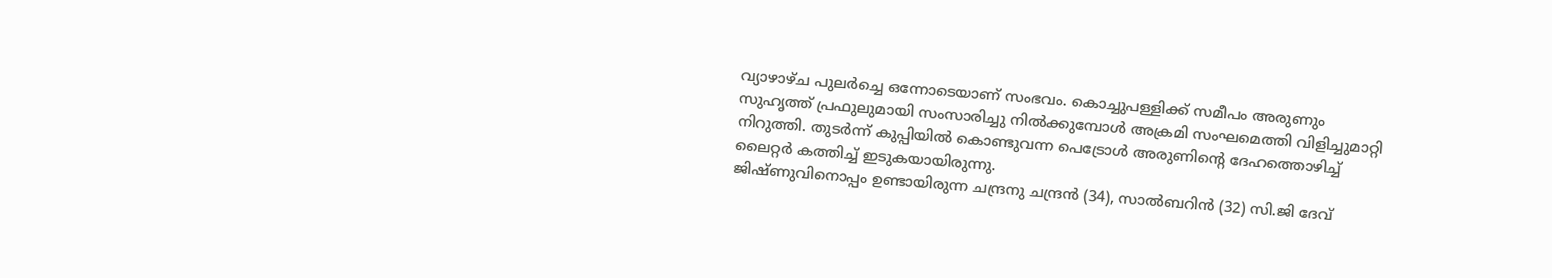വ്യാഴാഴ്ച പുലർച്ചെ ഒന്നോടെയാണ് സംഭവം. കൊച്ചുപള്ളിക്ക് സമീപം അരുണും സുഹൃത്ത് പ്രഫുലുമായി സംസാരിച്ചു നിൽക്കുമ്പോൾ അക്രമി സംഘമെത്തി വിളിച്ചുമാറ്റി നിറുത്തി. തുടർന്ന് കുപ്പിയിൽ കൊണ്ടുവന്ന പെട്രോൾ അരുണിന്റെ ദേഹത്തൊഴിച്ച് ലൈറ്റർ കത്തിച്ച് ഇടുകയായിരുന്നു.
ജിഷ്ണുവിനൊപ്പം ഉണ്ടായിരുന്ന ചന്ദ്രനു ചന്ദ്രൻ (34), സാൽബറിൻ (32) സി.ജി ദേവ്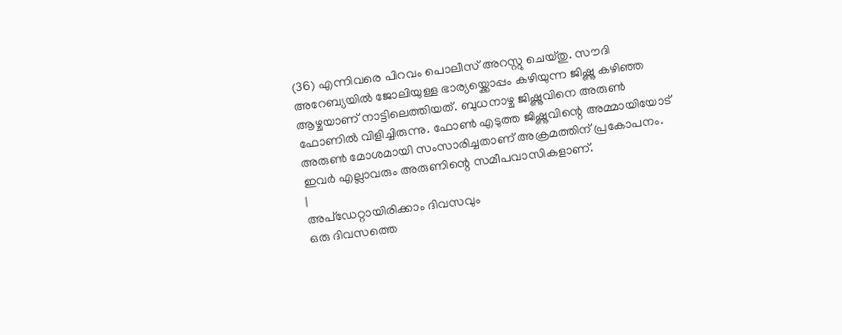(36) എന്നിവരെ പിറവം പൊലീസ് അറസ്റ്റു ചെയ്തു. സൗദി അറേബ്യയിൽ ജോലിയുള്ള ഭാര്യയ്ക്കൊപ്പം കഴിയുന്ന ജിഷ്ണു കഴിഞ്ഞ ആഴ്ചയാണ് നാട്ടിലെത്തിയത്. ബുധനാഴ്ച ജിഷ്ണുവിനെ അരുൺ ഫോണിൽ വിളിച്ചിരുന്നു. ഫോൺ എടുത്ത ജിഷ്ണുവിന്റെ അമ്മായിയോട് അരുൺ മോശമായി സംസാരിച്ചതാണ് അക്രമത്തിന് പ്രകോപനം. ഇവർ എല്ലാവരും അരുണിന്റെ സമീപവാസികളാണ്.
|
അപ്ഡേറ്റായിരിക്കാം ദിവസവും
ഒരു ദിവസത്തെ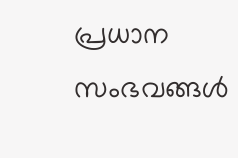പ്രധാന സംഭവങ്ങൾ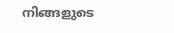നിങ്ങളുടെ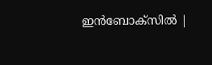ഇൻബോക്സിൽ |